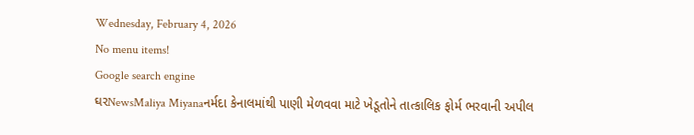Wednesday, February 4, 2026
No menu items!
Google search engine
ઘરNewsMaliya Miyanaનર્મદા કેનાલમાંથી પાણી મેળવવા માટે ખેડૂતોને તાત્કાલિક ફોર્મ ભરવાની અપીલ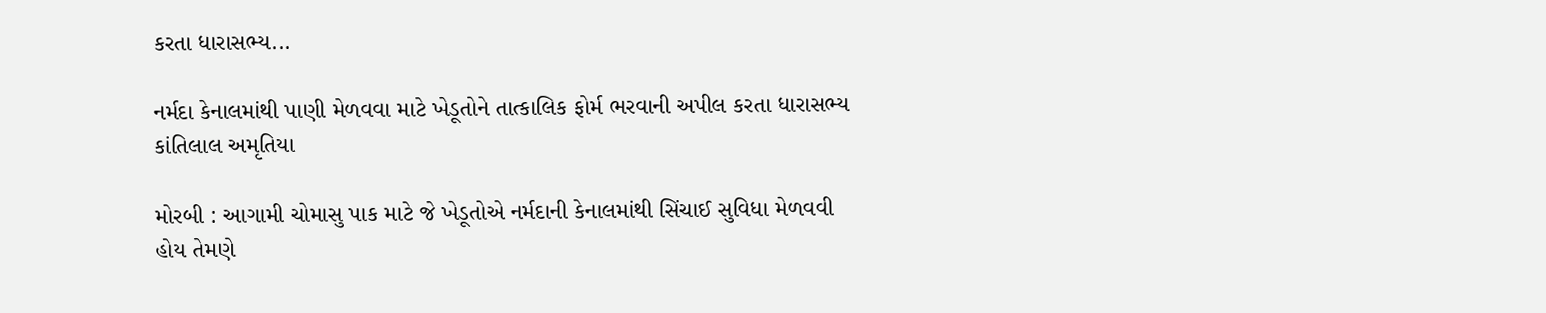કરતા ધારાસભ્ય...

નર્મદા કેનાલમાંથી પાણી મેળવવા માટે ખેડૂતોને તાત્કાલિક ફોર્મ ભરવાની અપીલ કરતા ધારાસભ્ય કાંતિલાલ અમૃતિયા

મોરબી : આગામી ચોમાસુ પાક માટે જે ખેડૂતોએ નર્મદાની કેનાલમાંથી સિંચાઈ સુવિધા મેળવવી હોય તેમણે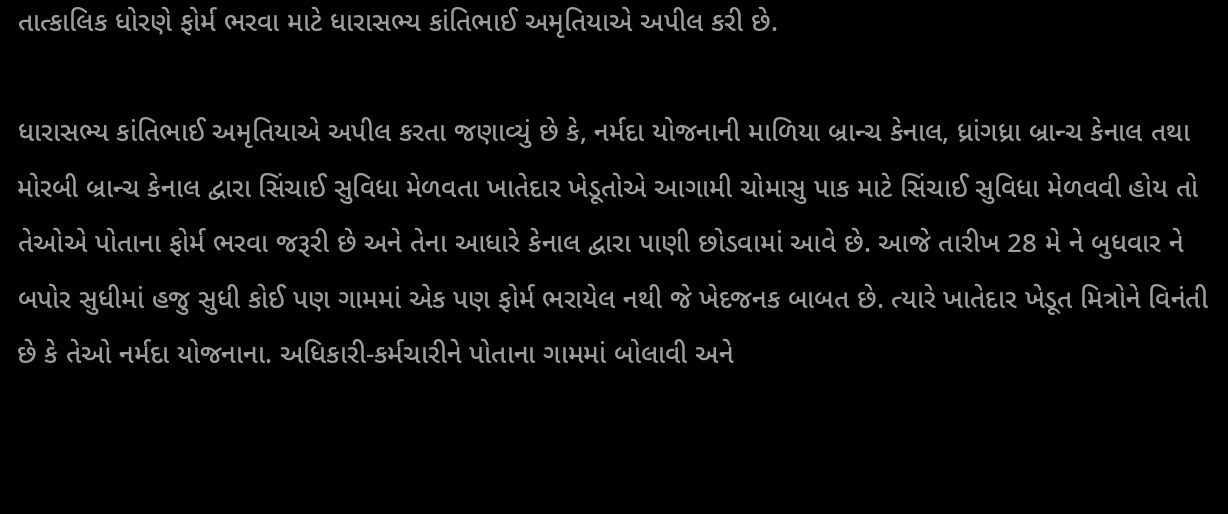તાત્કાલિક ધોરણે ફોર્મ ભરવા માટે ધારાસભ્ય કાંતિભાઈ અમૃતિયાએ અપીલ કરી છે.

ધારાસભ્ય કાંતિભાઈ અમૃતિયાએ અપીલ કરતા જણાવ્યું છે કે, નર્મદા યોજનાની માળિયા બ્રાન્ચ કેનાલ, ધ્રાંગધ્રા બ્રાન્ચ કેનાલ તથા મોરબી બ્રાન્ચ કેનાલ દ્વારા સિંચાઈ સુવિધા મેળવતા ખાતેદાર ખેડૂતોએ આગામી ચોમાસુ પાક માટે સિંચાઈ સુવિધા મેળવવી હોય તો તેઓએ પોતાના ફોર્મ ભરવા જરૂરી છે અને તેના આધારે કેનાલ દ્વારા પાણી છોડવામાં આવે છે. આજે તારીખ 28 મે ને બુધવાર ને બપોર સુધીમાં હજુ સુધી કોઈ પણ ગામમાં એક પણ ફોર્મ ભરાયેલ નથી જે ખેદજનક બાબત છે. ત્યારે ખાતેદાર ખેડૂત મિત્રોને વિનંતી છે કે તેઓ નર્મદા યોજનાના. અધિકારી-કર્મચારીને પોતાના ગામમાં બોલાવી અને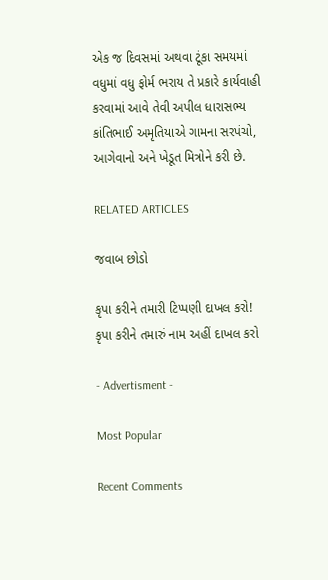એક જ દિવસમાં અથવા ટૂંકા સમયમાં વધુમાં વધુ ફોર્મ ભરાય તે પ્રકારે કાર્યવાહી કરવામાં આવે તેવી અપીલ ધારાસભ્ય કાંતિભાઈ અમૃતિયાએ ગામના સરપંચો, આગેવાનો અને ખેડૂત મિત્રોને કરી છે.

RELATED ARTICLES

જવાબ છોડો

કૃપા કરીને તમારી ટિપ્પણી દાખલ કરો!
કૃપા કરીને તમારું નામ અહીં દાખલ કરો

- Advertisment -

Most Popular

Recent Comments